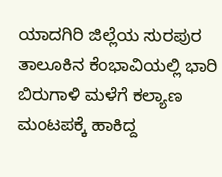ಯಾದಗಿರಿ ಜಿಲ್ಲೆಯ ಸುರಪುರ ತಾಲೂಕಿನ ಕೆಂಭಾವಿಯಲ್ಲಿ ಭಾರಿ ಬಿರುಗಾಳಿ ಮಳೆಗೆ ಕಲ್ಯಾಣ ಮಂಟಪಕ್ಕೆ ಹಾಕಿದ್ದ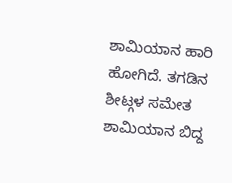ಶಾಮಿಯಾನ ಹಾರಿ ಹೋಗಿದೆ. ತಗಡಿನ ಶೀಟ್ಗಳ ಸಮೇತ ಶಾಮಿಯಾನ ಬಿದ್ದ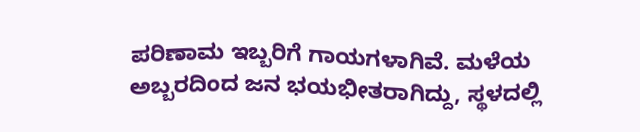ಪರಿಣಾಮ ಇಬ್ಬರಿಗೆ ಗಾಯಗಳಾಗಿವೆ. ಮಳೆಯ ಅಬ್ಬರದಿಂದ ಜನ ಭಯಭೀತರಾಗಿದ್ದು, ಸ್ಥಳದಲ್ಲಿ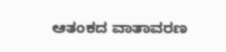ಆತಂಕದ ವಾತಾವರಣ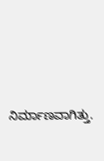ನಿರ್ಮಾಣವಾಗಿತ್ತು.